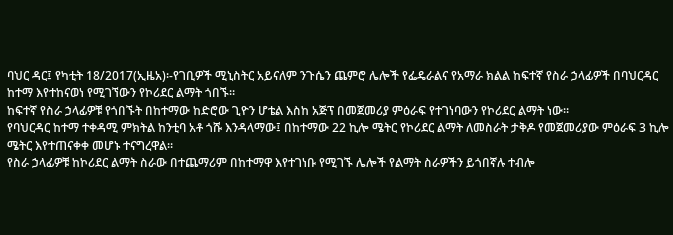ባህር ዳር፤ የካቲት 18/2017(ኢዜአ)፡-የገቢዎች ሚኒስትር አይናለም ንጉሴን ጨምሮ ሌሎች የፌዴራልና የአማራ ክልል ከፍተኛ የስራ ኃላፊዎች በባህርዳር ከተማ እየተከናወነ የሚገኘውን የኮሪደር ልማት ጎበኙ።
ከፍተኛ የስራ ኃላፊዎቹ የጎበኙት በከተማው ከድሮው ጊዮን ሆቴል እስከ አጅፕ በመጀመሪያ ምዕራፍ የተገነባውን የኮሪደር ልማት ነው።
የባህርዳር ከተማ ተቀዳሚ ምክትል ከንቲባ አቶ ጎሹ እንዳላማው፤ በከተማው 22 ኪሎ ሜትር የኮሪደር ልማት ለመስራት ታቅዶ የመጀመሪያው ምዕራፍ 3 ኪሎ ሜትር እየተጠናቀቀ መሆኑ ተናግረዋል።
የስራ ኃላፊዎቹ ከኮሪደር ልማት ስራው በተጨማሪም በከተማዋ እየተገነቡ የሚገኙ ሌሎች የልማት ስራዎችን ይጎበኛሉ ተብሎ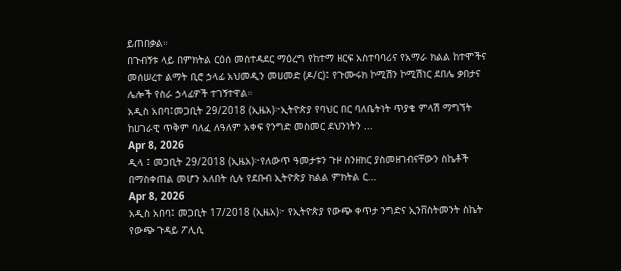ይጠበቃል።
በጉብኝቱ ላይ በምክትል ርዕሰ መስተዳደር ማዕረግ የከተማ ዘርፍ አስተባባሪና የአማራ ክልል ከተሞችና መሰሠረተ ልማት ቢሮ ኃላፊ አህመዲን መሀመድ (ዶ/ር)፤ የጉሙሩክ ኮሚሽን ኮሚሽነር ደበሌ ቃበታና ሌሎች የስራ ኃላፊዎች ተገኝተዋል።
አዲስ አበባ፤መጋቢት 29/2018 (ኢዜአ)፦ኢትዮጵያ የባህር በር ባለቤትነት ጥያቄ ምላሽ ማግኘት ከሀገራዊ ጥቅም ባለፈ ለዓለም አቀፍ የንግድ መስመር ደህንነትን ...
Apr 8, 2026
ዲላ ፤ መጋቢት 29/2018 (ኢዜአ)፦የለውጥ ዓመታቱን ጉዞ ስንዘክር ያስመዘገብናቸውን ስኬቶች በማስቀጠል መሆን አለበት ሲሉ የደቡብ ኢትዮጵያ ክልል ምክትል ር...
Apr 8, 2026
አዲስ አበባ፤ መጋቢት 17/2018 (ኢዜአ)፦ የኢትዮጵያ የውጭ ቀጥታ ንግድና ኢንቨስትመንት ስኬት የውጭ ጉዳይ ፖሊሲ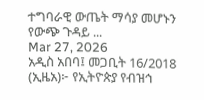ተግባራዊ ውጤት ማሳያ መሆኑን የውጭ ጉዳይ ...
Mar 27, 2026
አዲስ አበባ፤ መጋቢት 16/2018 (ኢዜአ)፦ የኢትዮጵያ የብዝኅ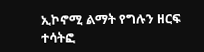ኢኮኖሚ ልማት የግሉን ዘርፍ ተሳትፎ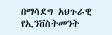በማሳደግ አህጉራዊ የኢንቨስትመንት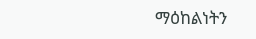ማዕከልነትን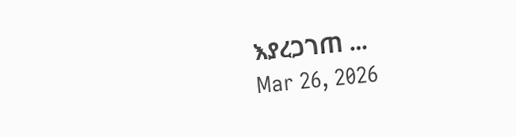እያረጋገጠ ...
Mar 26, 2026